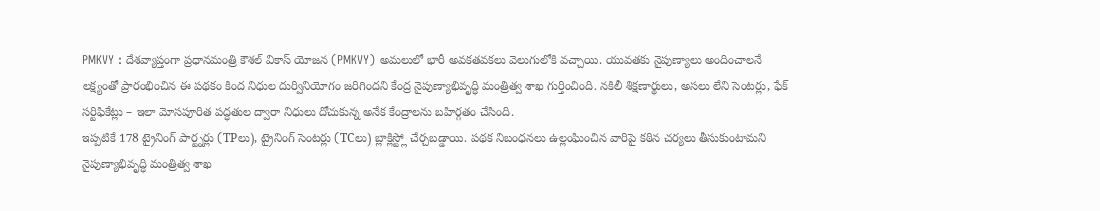PMKVY : దేశవ్యాప్తంగా ప్రధానమంత్రి కౌశల్ వికాస్ యోజన (PMKVY) అమలులో భారీ అవకతవకలు వెలుగులోకి వచ్చాయి. యువతకు నైపుణ్యాలు అందించాలనే లక్ష్యంతో ప్రారంభించిన ఈ పథకం కింద నిధుల దుర్వినియోగం జరిగిందని కేంద్ర నైపుణ్యాభివృద్ధి మంత్రిత్వ శాఖ గుర్తించింది. నకిలీ శిక్షణార్థులు, అసలు లేని సెంటర్లు, ఫేక్ సర్టిఫికేట్లు – ఇలా మోసపూరిత పద్ధతుల ద్వారా నిధులు దోచుకున్న అనేక కేంద్రాలను బహిర్గతం చేసింది.
ఇప్పటికే 178 ట్రైనింగ్ పార్ట్నర్లు (TPలు), ట్రైనింగ్ సెంటర్లు (TCలు) బ్లాక్లిస్ట్లో చేర్చబడ్డాయి. పథక నిబంధనలు ఉల్లంఘించిన వారిపై కఠిన చర్యలు తీసుకుంటామని నైపుణ్యాభివృద్ధి మంత్రిత్వ శాఖ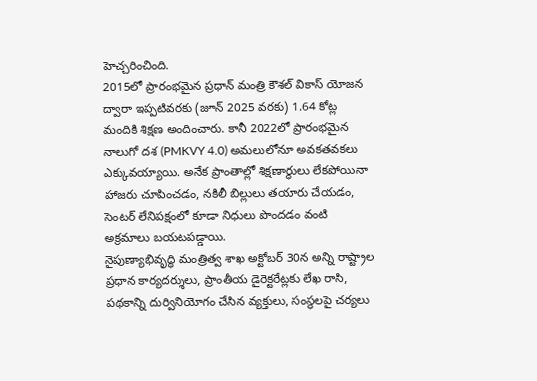హెచ్చరించింది.
2015లో ప్రారంభమైన ప్రధాన్ మంత్రి కౌశల్ వికాస్ యోజన ద్వారా ఇప్పటివరకు (జూన్ 2025 వరకు) 1.64 కోట్ల మందికి శిక్షణ అందించారు. కానీ 2022లో ప్రారంభమైన నాలుగో దశ (PMKVY 4.0) అమలులోనూ అవకతవకలు ఎక్కువయ్యాయి. అనేక ప్రాంతాల్లో శిక్షణార్థులు లేకపోయినా హాజరు చూపించడం, నకిలీ బిల్లులు తయారు చేయడం, సెంటర్ లేనిపక్షంలో కూడా నిధులు పొందడం వంటి అక్రమాలు బయటపడ్డాయి.
నైపుణ్యాభివృద్ధి మంత్రిత్వ శాఖ అక్టోబర్ 30న అన్ని రాష్ట్రాల ప్రధాన కార్యదర్శులు, ప్రాంతీయ డైరెక్టరేట్లకు లేఖ రాసి, పథకాన్ని దుర్వినియోగం చేసిన వ్యక్తులు, సంస్థలపై చర్యలు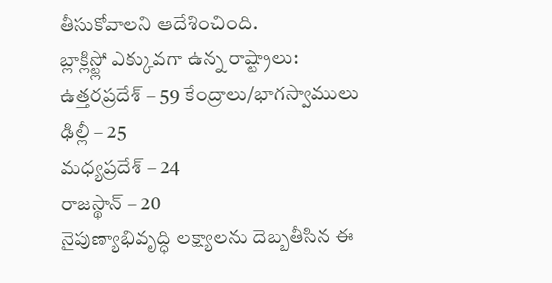తీసుకోవాలని ఆదేశించింది.
బ్లాక్లిస్ట్లో ఎక్కువగా ఉన్న రాష్ట్రాలు:
ఉత్తరప్రదేశ్ – 59 కేంద్రాలు/భాగస్వాములు
ఢిల్లీ – 25
మధ్యప్రదేశ్ – 24
రాజస్థాన్ – 20
నైపుణ్యాభివృద్ధి లక్ష్యాలను దెబ్బతీసిన ఈ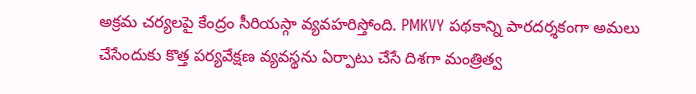అక్రమ చర్యలపై కేంద్రం సీరియస్గా వ్యవహరిస్తోంది. PMKVY పథకాన్ని పారదర్శకంగా అమలు చేసేందుకు కొత్త పర్యవేక్షణ వ్యవస్థను ఏర్పాటు చేసే దిశగా మంత్రిత్వ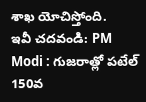శాఖ యోచిస్తోంది.
ఇవీ చదవండి: PM Modi : గుజరాత్లో పటేల్ 150వ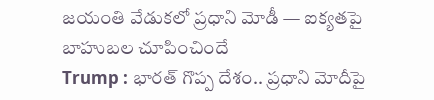జయంతి వేడుకలో ప్రధాని మోడీ — ఐక్యతపై బాహుబల చూపించిందే
Trump : భారత్ గొప్ప దేశం.. ప్రధాని మోదీపై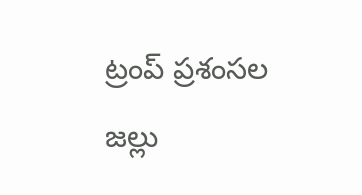ట్రంప్ ప్రశంసల జల్లు